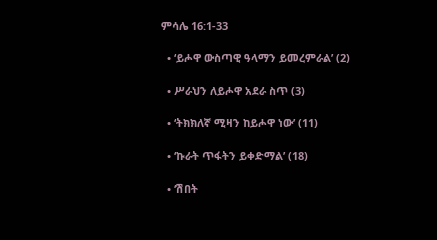ምሳሌ 16:1-33

  • ‘ይሖዋ ውስጣዊ ዓላማን ይመረምራል’ (2)

  • ሥራህን ለይሖዋ አደራ ስጥ (3)

  • ‘ትክክለኛ ሚዛን ከይሖዋ ነው’ (11)

  • ‘ኩራት ጥፋትን ይቀድማል’ (18)

  • ‘ሽበት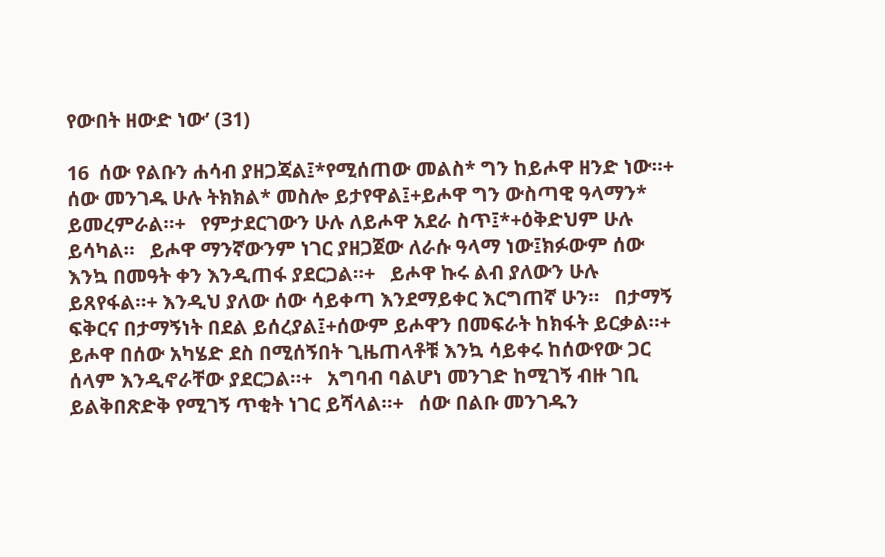የውበት ዘውድ ነው’ (31)

16  ሰው የልቡን ሐሳብ ያዘጋጃል፤*የሚሰጠው መልስ* ግን ከይሖዋ ዘንድ ነው።+   ሰው መንገዱ ሁሉ ትክክል* መስሎ ይታየዋል፤+ይሖዋ ግን ውስጣዊ ዓላማን* ይመረምራል።+   የምታደርገውን ሁሉ ለይሖዋ አደራ ስጥ፤*+ዕቅድህም ሁሉ ይሳካል።   ይሖዋ ማንኛውንም ነገር ያዘጋጀው ለራሱ ዓላማ ነው፤ክፉውም ሰው እንኳ በመዓት ቀን እንዲጠፋ ያደርጋል።+   ይሖዋ ኩሩ ልብ ያለውን ሁሉ ይጸየፋል።+ እንዲህ ያለው ሰው ሳይቀጣ እንደማይቀር እርግጠኛ ሁን።   በታማኝ ፍቅርና በታማኝነት በደል ይሰረያል፤+ሰውም ይሖዋን በመፍራት ከክፋት ይርቃል።+   ይሖዋ በሰው አካሄድ ደስ በሚሰኝበት ጊዜጠላቶቹ እንኳ ሳይቀሩ ከሰውየው ጋር ሰላም እንዲኖራቸው ያደርጋል።+   አግባብ ባልሆነ መንገድ ከሚገኝ ብዙ ገቢ ይልቅበጽድቅ የሚገኝ ጥቂት ነገር ይሻላል።+   ሰው በልቡ መንገዱን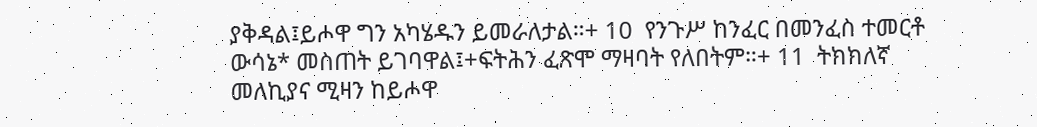ያቅዳል፤ይሖዋ ግን አካሄዱን ይመራለታል።+ 10  የንጉሥ ከንፈር በመንፈስ ተመርቶ ውሳኔ* መስጠት ይገባዋል፤+ፍትሕን ፈጽሞ ማዛባት የለበትም።+ 11  ትክክለኛ መለኪያና ሚዛን ከይሖዋ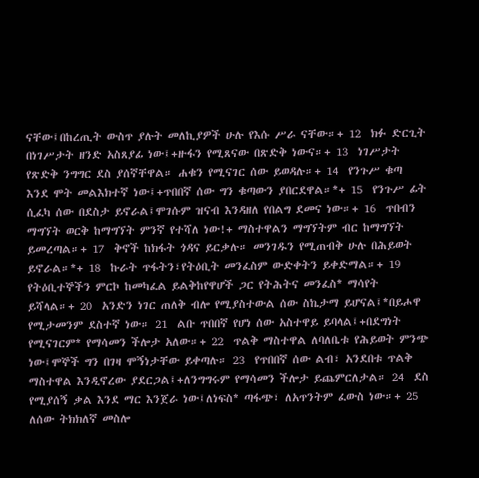ናቸው፤በከረጢት ውስጥ ያሉት መለኪያዎች ሁሉ የእሱ ሥራ ናቸው።+ 12  ክፉ ድርጊት በነገሥታት ዘንድ አስጸያፊ ነው፤+ዙፋን የሚጸናው በጽድቅ ነውና።+ 13  ነገሥታት የጽድቅ ንግግር ደስ ያሰኛቸዋል። ሐቁን የሚናገር ሰው ይወዳሉ።+ 14  የንጉሥ ቁጣ እንደ ሞት መልእክተኛ ነው፤+ጥበበኛ ሰው ግን ቁጣውን ያበርደዋል።*+ 15  የንጉሥ ፊት ሲፈካ ሰው በደስታ ይኖራል፤ሞገሱም ዝናብ እንዳዘለ የበልግ ደመና ነው።+ 16  ጥበብን ማግኘት ወርቅ ከማግኘት ምንኛ የተሻለ ነው!+ ማስተዋልን ማግኘትም ብር ከማግኘት ይመረጣል።+ 17  ቅኖች ከክፋት ጎዳና ይርቃሉ። መንገዱን የሚጠብቅ ሁሉ በሕይወት ይኖራል።*+ 18  ኩራት ጥፋትን፣የትዕቢት መንፈስም ውድቀትን ይቀድማል።+ 19  የትዕቢተኞችን ምርኮ ከመካፈል ይልቅከየዋሆች ጋር የትሕትና መንፈስ* ማሳየት ይሻላል።+ 20  አንድን ነገር ጠለቅ ብሎ የሚያስተውል ሰው ስኬታማ ይሆናል፤*በይሖዋ የሚታመንም ደስተኛ ነው። 21  ልቡ ጥበበኛ የሆነ ሰው አስተዋይ ይባላል፤+በደግነት የሚናገርም* የማሳመን ችሎታ አለው።+ 22  ጥልቅ ማስተዋል ለባለቤቱ የሕይወት ምንጭ ነው፤ሞኞች ግን በገዛ ሞኝነታቸው ይቀጣሉ። 23  የጥበበኛ ሰው ልብ፣ አንደበቱ ጥልቅ ማስተዋል እንዲኖረው ያደርጋል፤+ለንግግሩም የማሳመን ችሎታ ይጨምርለታል። 24  ደስ የሚያሰኝ ቃል እንደ ማር እንጀራ ነው፤ለነፍስ* ጣፋጭ፣ ለአጥንትም ፈውስ ነው።+ 25  ለሰው ትክክለኛ መስሎ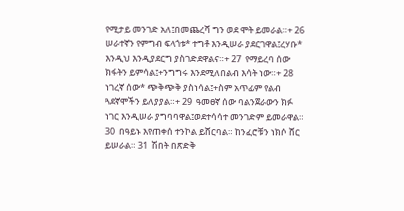የሚታይ መንገድ አለ፤በመጨረሻ ግን ወደ ሞት ይመራል።+ 26  ሠራተኛን የምግብ ፍላጎቱ* ተግቶ እንዲሠራ ያደርገዋል፤ረሃቡ* እንዲህ እንዲያደርግ ያስገድደዋልና።+ 27  የማይረባ ሰው ክፋትን ይምሳል፤+ንግግሩ እንደሚለበልብ እሳት ነው።+ 28  ነገረኛ ሰው* ጭቅጭቅ ያስነሳል፤+ስም አጥፊም የልብ ጓደኛሞችን ይለያያል።+ 29  ዓመፀኛ ሰው ባልንጀራውን ክፉ ነገር እንዲሠራ ያግባባዋል፤ወደተሳሳተ መንገድም ይመራዋል። 30  በዓይኑ እየጠቀሰ ተንኮል ይሸርባል። ከንፈሮቹን ነክሶ ሸር ይሠራል። 31  ሽበት በጽድቅ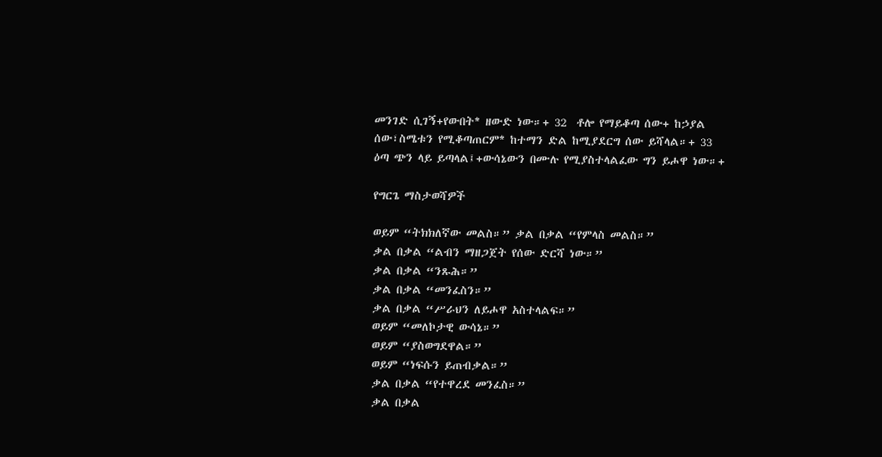መንገድ ሲገኝ+የውበት* ዘውድ ነው።+ 32  ቶሎ የማይቆጣ ሰው+ ከኃያል ሰው፣ስሜቱን የሚቆጣጠርም* ከተማን ድል ከሚያደርግ ሰው ይሻላል።+ 33  ዕጣ ጭን ላይ ይጣላል፤+ውሳኔውን በሙሉ የሚያስተላልፈው ግን ይሖዋ ነው።+

የግርጌ ማስታወሻዎች

ወይም “ትክክለኛው መልስ።” ቃል በቃል “የምላስ መልስ።”
ቃል በቃል “ልብን ማዘጋጀት የሰው ድርሻ ነው።”
ቃል በቃል “ንጹሕ።”
ቃል በቃል “መንፈስን።”
ቃል በቃል “ሥራህን ለይሖዋ አስተላልፍ።”
ወይም “መለኮታዊ ውሳኔ።”
ወይም “ያስወግደዋል።”
ወይም “ነፍሱን ይጠብቃል።”
ቃል በቃል “የተዋረደ መንፈስ።”
ቃል በቃል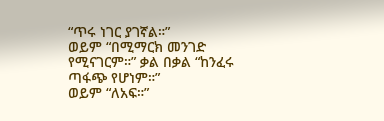“ጥሩ ነገር ያገኛል።”
ወይም “በሚማርክ መንገድ የሚናገርም።” ቃል በቃል “ከንፈሩ ጣፋጭ የሆነም።”
ወይም “ለአፍ።”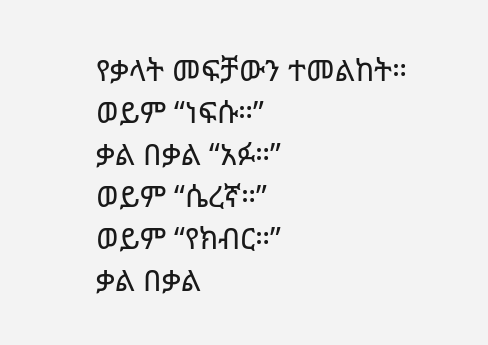የቃላት መፍቻውን ተመልከት።
ወይም “ነፍሱ።”
ቃል በቃል “አፉ።”
ወይም “ሴረኛ።”
ወይም “የክብር።”
ቃል በቃል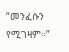“መንፈሱን የሚገዛም።”